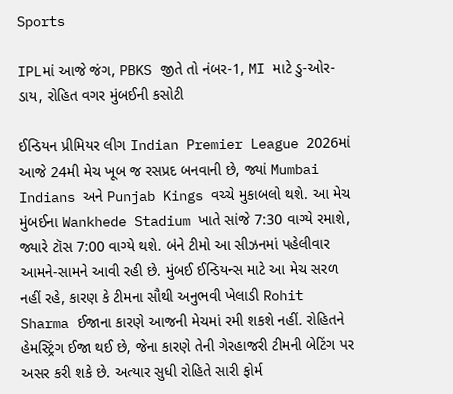Sports

IPLમાં આજે જંગ, PBKS જીતે તો નંબર-1, MI માટે ડુ-ઓર-ડાય, રોહિત વગર મુંબઈની કસોટી

ઈન્ડિયન પ્રીમિયર લીગ Indian Premier League 2026માં આજે 24મી મેચ ખૂબ જ રસપ્રદ બનવાની છે, જ્યાં Mumbai Indians અને Punjab Kings વચ્ચે મુકાબલો થશે. આ મેચ મુંબઈના Wankhede Stadium ખાતે સાંજે 7:30 વાગ્યે રમાશે, જ્યારે ટૉસ 7:00 વાગ્યે થશે. બંને ટીમો આ સીઝનમાં પહેલીવાર આમને-સામને આવી રહી છે. મુંબઈ ઈન્ડિયન્સ માટે આ મેચ સરળ નહીં રહે, કારણ કે ટીમના સૌથી અનુભવી ખેલાડી Rohit Sharma ઈજાના કારણે આજની મેચમાં રમી શકશે નહીં. રોહિતને હેમસ્ટ્રિંગ ઈજા થઈ છે, જેના કારણે તેની ગેરહાજરી ટીમની બેટિંગ પર અસર કરી શકે છે. અત્યાર સુધી રોહિતે સારી ફોર્મ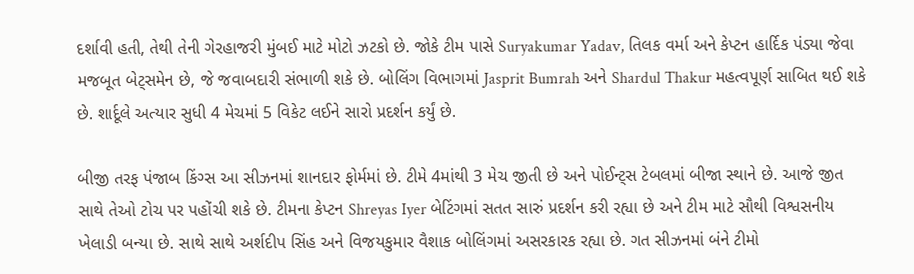દર્શાવી હતી, તેથી તેની ગેરહાજરી મુંબઈ માટે મોટો ઝટકો છે. જોકે ટીમ પાસે Suryakumar Yadav, તિલક વર્મા અને કેપ્ટન હાર્દિક પંડ્યા જેવા મજબૂત બેટ્સમેન છે, જે જવાબદારી સંભાળી શકે છે. બોલિંગ વિભાગમાં Jasprit Bumrah અને Shardul Thakur મહત્વપૂર્ણ સાબિત થઈ શકે છે. શાર્દૂલે અત્યાર સુધી 4 મેચમાં 5 વિકેટ લઈને સારો પ્રદર્શન કર્યું છે.

બીજી તરફ પંજાબ કિંગ્સ આ સીઝનમાં શાનદાર ફોર્મમાં છે. ટીમે 4માંથી 3 મેચ જીતી છે અને પોઈન્ટ્સ ટેબલમાં બીજા સ્થાને છે. આજે જીત સાથે તેઓ ટોચ પર પહોંચી શકે છે. ટીમના કેપ્ટન Shreyas Iyer બેટિંગમાં સતત સારું પ્રદર્શન કરી રહ્યા છે અને ટીમ માટે સૌથી વિશ્વસનીય ખેલાડી બન્યા છે. સાથે સાથે અર્શદીપ સિંહ અને વિજયકુમાર વૈશાક બોલિંગમાં અસરકારક રહ્યા છે. ગત સીઝનમાં બંને ટીમો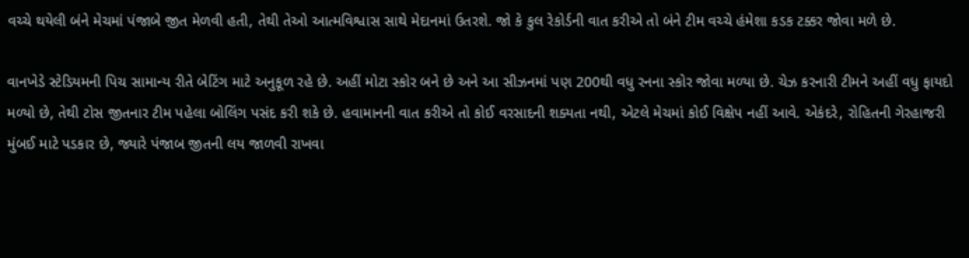વચ્ચે થયેલી બંને મેચમાં પંજાબે જીત મેળવી હતી, તેથી તેઓ આત્મવિશ્વાસ સાથે મેદાનમાં ઉતરશે. જો કે કુલ રેકોર્ડની વાત કરીએ તો બંને ટીમ વચ્ચે હંમેશા કડક ટક્કર જોવા મળે છે.

વાનખેડે સ્ટેડિયમની પિચ સામાન્ય રીતે બેટિંગ માટે અનુકૂળ રહે છે. અહીં મોટા સ્કોર બને છે અને આ સીઝનમાં પણ 200થી વધુ રનના સ્કોર જોવા મળ્યા છે. ચેઝ કરનારી ટીમને અહીં વધુ ફાયદો મળ્યો છે, તેથી ટોસ જીતનાર ટીમ પહેલા બોલિંગ પસંદ કરી શકે છે. હવામાનની વાત કરીએ તો કોઈ વરસાદની શક્યતા નથી, એટલે મેચમાં કોઈ વિક્ષેપ નહીં આવે. એકંદરે, રોહિતની ગેરહાજરી મુંબઈ માટે પડકાર છે, જ્યારે પંજાબ જીતની લય જાળવી રાખવા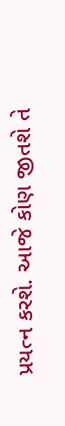પ્રયત્ન કરશે. આજે કોણ જીતશે તે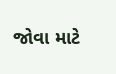જોવા માટે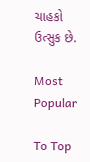ચાહકો ઉત્સુક છે.

Most Popular

To Top